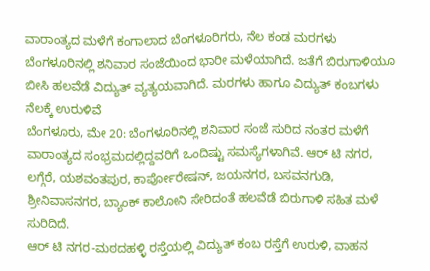ವಾರಾಂತ್ಯದ ಮಳೆಗೆ ಕಂಗಾಲಾದ ಬೆಂಗಳೂರಿಗರು, ನೆಲ ಕಂಡ ಮರಗಳು
ಬೆಂಗಳೂರಿನಲ್ಲಿ ಶನಿವಾರ ಸಂಜೆಯಿಂದ ಭಾರೀ ಮಳೆಯಾಗಿದೆ. ಜತೆಗೆ ಬಿರುಗಾಳಿಯೂ ಬೀಸಿ ಹಲವೆಡೆ ವಿದ್ಯುತ್ ವ್ಯತ್ಯಯವಾಗಿದೆ. ಮರಗಳು ಹಾಗೂ ವಿದ್ಯುತ್ ಕಂಬಗಳು ನೆಲಕ್ಕೆ ಉರುಳಿವೆ
ಬೆಂಗಳೂರು, ಮೇ 20: ಬೆಂಗಳೂರಿನಲ್ಲಿ ಶನಿವಾರ ಸಂಜೆ ಸುರಿದ ನಂತರ ಮಳೆಗೆ ವಾರಾಂತ್ಯದ ಸಂಭ್ರಮದಲ್ಲಿದ್ದವರಿಗೆ ಒಂದಿಷ್ಟು ಸಮಸ್ಯೆಗಳಾಗಿವೆ. ಆರ್ ಟಿ ನಗರ, ಲಗ್ಗೆರೆ, ಯಶವಂತಪುರ, ಕಾರ್ಪೋರೇಷನ್, ಜಯನಗರ, ಬಸವನಗುಡಿ, ಶ್ರೀನಿವಾಸನಗರ, ಬ್ಯಾಂಕ್ ಕಾಲೋನಿ ಸೇರಿದಂತೆ ಹಲವೆಡೆ ಬಿರುಗಾಳಿ ಸಹಿತ ಮಳೆ ಸುರಿದಿದೆ.
ಆರ್ ಟಿ ನಗರ-ಮಠದಹಳ್ಳಿ ರಸ್ತೆಯಲ್ಲಿ ವಿದ್ಯುತ್ ಕಂಬ ರಸ್ತೆಗೆ ಉರುಳಿ, ವಾಹನ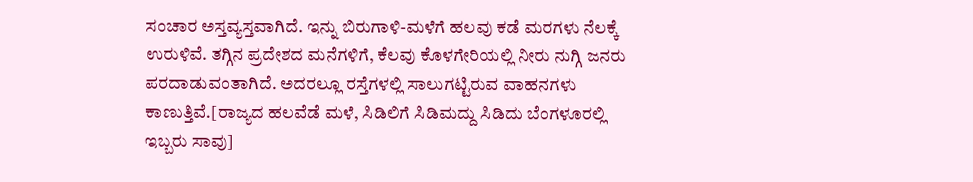ಸಂಚಾರ ಅಸ್ತವ್ಯಸ್ತವಾಗಿದೆ. ಇನ್ನು ಬಿರುಗಾಳಿ-ಮಳೆಗೆ ಹಲವು ಕಡೆ ಮರಗಳು ನೆಲಕ್ಕೆ ಉರುಳಿವೆ. ತಗ್ಗಿನ ಪ್ರದೇಶದ ಮನೆಗಳಿಗೆ, ಕೆಲವು ಕೊಳಗೇರಿಯಲ್ಲಿ ನೀರು ನುಗ್ಗಿ ಜನರು ಪರದಾಡುವಂತಾಗಿದೆ. ಅದರಲ್ಲೂ ರಸ್ತೆಗಳಲ್ಲಿ ಸಾಲುಗಟ್ಟಿರುವ ವಾಹನಗಳು ಕಾಣುತ್ತಿವೆ.[ರಾಜ್ಯದ ಹಲವೆಡೆ ಮಳೆ, ಸಿಡಿಲಿಗೆ ಸಿಡಿಮದ್ದು ಸಿಡಿದು ಬೆಂಗಳೂರಲ್ಲಿ ಇಬ್ಬರು ಸಾವು]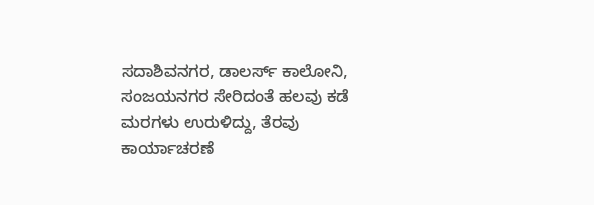ಸದಾಶಿವನಗರ, ಡಾಲರ್ಸ್ ಕಾಲೋನಿ, ಸಂಜಯನಗರ ಸೇರಿದಂತೆ ಹಲವು ಕಡೆ ಮರಗಳು ಉರುಳಿದ್ದು, ತೆರವು ಕಾರ್ಯಾಚರಣೆ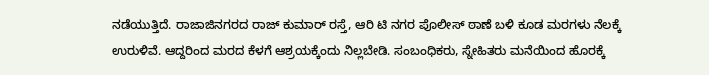ನಡೆಯುತ್ತಿದೆ. ರಾಜಾಜಿನಗರದ ರಾಜ್ ಕುಮಾರ್ ರಸ್ತೆ, ಆರಿ ಟಿ ನಗರ ಪೊಲೀಸ್ ಠಾಣೆ ಬಳಿ ಕೂಡ ಮರಗಳು ನೆಲಕ್ಕೆ ಉರುಳಿವೆ. ಆದ್ದರಿಂದ ಮರದ ಕೆಳಗೆ ಆಶ್ರಯಕ್ಕೆಂದು ನಿಲ್ಲಬೇಡಿ. ಸಂಬಂಧಿಕರು, ಸ್ನೇಹಿತರು ಮನೆಯಿಂದ ಹೊರಕ್ಕೆ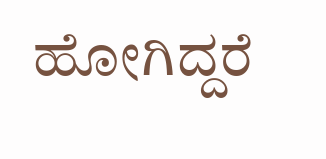ಹೋಗಿದ್ದರೆ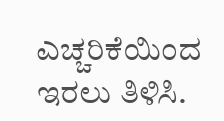ಎಚ್ಚರಿಕೆಯಿಂದ ಇರಲು ತಿಳಿಸಿ.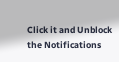Click it and Unblock the Notifications